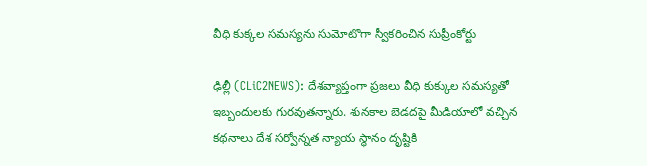వీధి కుక్క‌ల స‌మ‌స్య‌ను సుమోటొగా స్వీక‌రించిన సుప్రీంకోర్టు

ఢిల్లీ (CLiC2NEWS): దేశ‌వ్యాప్తంగా ప్ర‌జ‌లు వీధి కుక్కుల స‌మ‌స్య‌తో ఇబ్బందుల‌కు గుర‌వుత‌న్నారు. శున‌కాల బెడ‌ద‌పై మీడియాలో వ‌చ్చిన క‌థ‌నాలు దేశ స‌ర్వోన్న‌త న్యాయ స్థానం దృష్టికి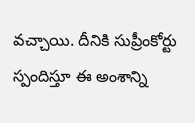వ‌చ్చాయి. దీనికి సుప్రీంకోర్టు స్పందిస్తూ ఈ అంశాన్ని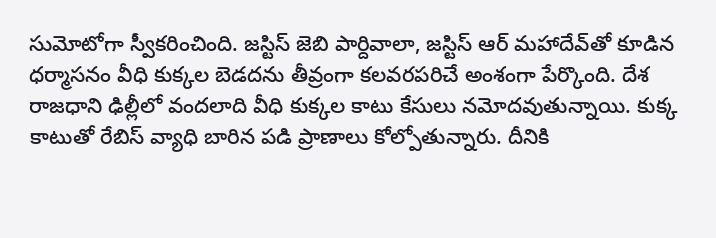సుమోటోగా స్వీక‌రించింది. జ‌స్టిస్ జెబి పార్దివాలా, జ‌స్టిస్ ఆర్ మ‌హాదేవ్‌తో కూడిన ధ‌ర్మాస‌నం వీధి కుక్క‌ల బెడ‌ద‌ను తీవ్రంగా క‌ల‌వ‌ర‌ప‌రిచే అంశంగా పేర్కొంది. దేశ రాజ‌ధాని ఢిల్లీలో వంద‌లాది వీధి కుక్క‌ల కాటు కేసులు న‌మోద‌వుతున్నాయి. కుక్క కాటుతో రేబిస్ వ్యాధి బారిన ప‌డి ప్రాణాలు కోల్పోతున్నారు. దీనికి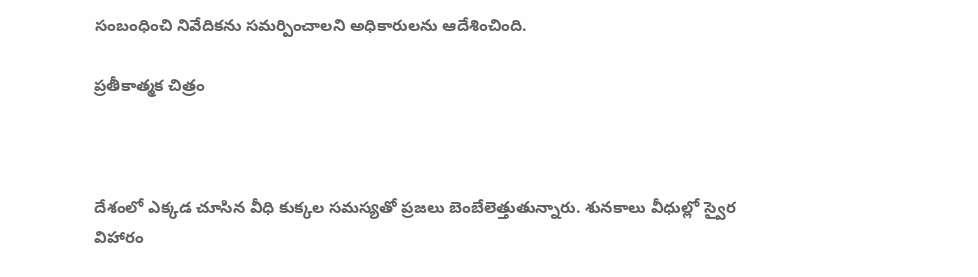సంబంధించి నివేదిక‌ను స‌మ‌ర్పించాల‌ని అధికారుల‌ను ఆదేశించింది.

ప్ర‌తీకాత్మ‌క చిత్రం



దేశంలో ఎక్క‌డ చూసిన వీధి కుక్క‌ల స‌మ‌స్య‌తో ప్ర‌జ‌లు బెంబేలెత్తుతున్నారు. శున‌కాలు వీధుల్లో స్వైర విహారం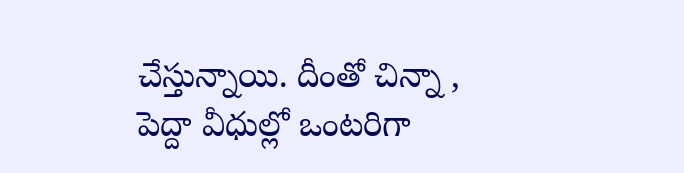చేస్తున్నాయి. దీంతో చిన్నా , పెద్దా వీధుల్లో ఒంట‌రిగా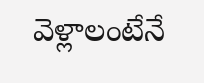వెళ్లాలంటేనే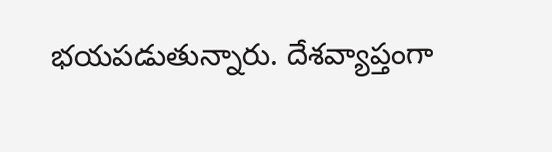భ‌య‌ప‌డుతున్నారు. దేశ‌వ్యాప్తంగా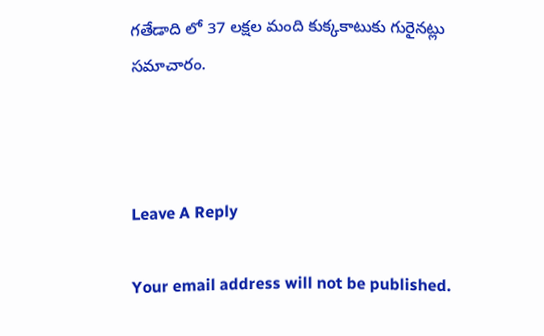గ‌తేడాది లో 37 ల‌క్ష‌ల మంది కుక్క‌కాటుకు గురైన‌ట్లు స‌మాచారం.



Leave A Reply

Your email address will not be published.